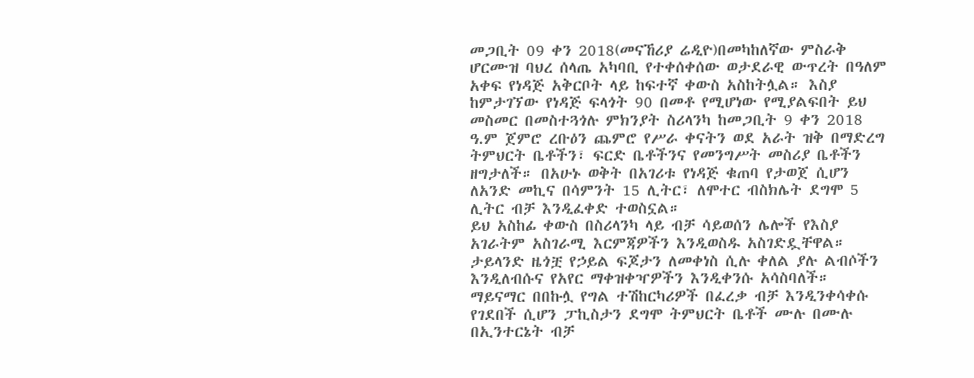መጋቢት 09 ቀን 2018(መናኸሪያ ሬዲዮ)በመካከለኛው ምስራቅ ሆርሙዝ ባህረ ሰላጤ አካባቢ የተቀሰቀሰው ወታደራዊ ውጥረት በዓለም አቀፍ የነዳጅ አቅርቦት ላይ ከፍተኛ ቀውስ አስከትሏል። እስያ ከምታገኘው የነዳጅ ፍላጎት 90 በመቶ የሚሆነው የሚያልፍበት ይህ መስመር በመስተጓጎሉ ምክንያት ስሪላንካ ከመጋቢት 9 ቀን 2018 ዓ.ም ጀምሮ ረቡዕን ጨምሮ የሥራ ቀናትን ወደ አራት ዝቅ በማድረግ ትምህርት ቤቶችን፣ ፍርድ ቤቶችንና የመንግሥት መስሪያ ቤቶችን ዘግታለች። በአሁኑ ወቅት በአገሪቱ የነዳጅ ቁጠባ የታወጀ ሲሆን ለአንድ መኪና በሳምንት 15 ሊትር፣ ለሞተር ብስክሌት ደግሞ 5 ሊትር ብቻ እንዲፈቀድ ተወስኗል።
ይህ አስከፊ ቀውስ በስሪላንካ ላይ ብቻ ሳይወሰን ሌሎች የእስያ አገራትም አስገራሚ እርምጃዎችን እንዲወስዱ አስገድዷቸዋል። ታይላንድ ዜጎቿ የኃይል ፍጆታን ለመቀነስ ሲሉ ቀለል ያሉ ልብሶችን እንዲለብሱና የአየር ማቀዝቀዣዎችን እንዲቀንሱ አሳስባለች። ማይናማር በበኩሏ የግል ተሽከርካሪዎች በፈረቃ ብቻ እንዲንቀሳቀሱ የገደበች ሲሆን ፓኪስታን ደግሞ ትምህርት ቤቶች ሙሉ በሙሉ በኢንተርኔት ብቻ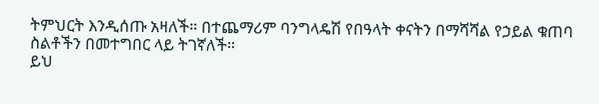ትምህርት እንዲሰጡ አዛለች። በተጨማሪም ባንግላዴሽ የበዓላት ቀናትን በማሻሻል የኃይል ቁጠባ ስልቶችን በመተግበር ላይ ትገኛለች።
ይህ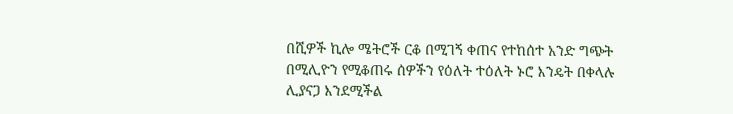በሺዎች ኪሎ ሜትሮች ርቆ በሚገኝ ቀጠና የተከሰተ አንድ ግጭት በሚሊዮን የሚቆጠሩ ሰዎችን የዕለት ተዕለት ኑሮ እንዴት በቀላሉ ሊያናጋ እንደሚችል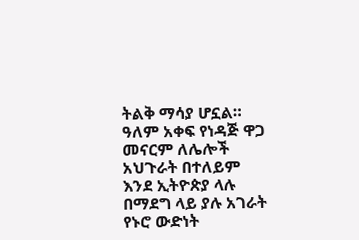ትልቅ ማሳያ ሆኗል። ዓለም አቀፍ የነዳጅ ዋጋ መናርም ለሌሎች አህጉራት በተለይም እንደ ኢትዮጵያ ላሉ በማደግ ላይ ያሉ አገራት የኑሮ ውድነት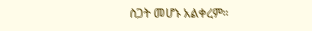ስጋት መሆኑ አልቀረም።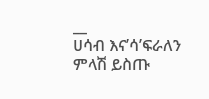__
ሀሳብ እና’ሳ’ፍራለን
ምላሽ ይስጡ